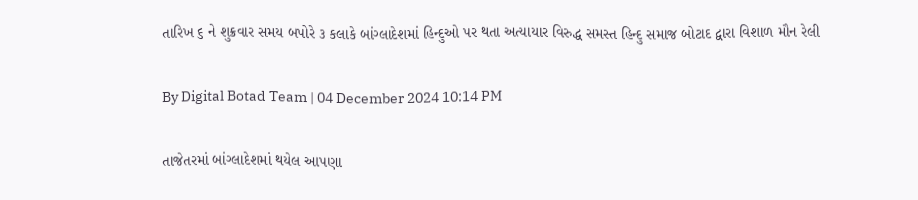તારિખ ૬ ને શુક્રવાર સમય બપોરે ૩ કલાકે બાંગ્લાદેશમાં હિન્દુઓ પર થતા અત્યાયાર વિરુદ્ધ સમસ્ત હિન્દુ સમાજ બોટાદ દ્વારા વિશાળ મૌન રેલી

By Digital Botad Team | 04 December 2024 10:14 PM

તાજેતરમાં બાંગ્લાદેશમાં થયેલ આપણા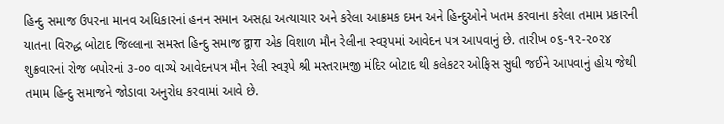હિન્દુ સમાજ ઉપરના માનવ અધિકારનાં હનન સમાન અસહ્ય અત્યાચાર અને કરેલા આક્રમક દમન અને હિન્દુઓને ખતમ કરવાના કરેલા તમામ પ્રકારની યાતના વિરુદ્ધ બોટાદ જિલ્લાના સમસ્ત હિન્દુ સમાજ द्वारा એક વિશાળ મૌન રેલીના સ્વરૂપમાં આવેદન પત્ર આપવાનું છે. તારીખ ૦૬-૧૨-૨૦૨૪ શુક્રવારનાં રોજ બપોરનાં ૩-૦૦ વાગ્યે આવેદનપત્ર મૌન રેલી સ્વરૂપે શ્રી મસ્તરામજી મંદિર બોટાદ થી કલેકટર ઓફિસ સુધી જઈને આપવાનું હોય જેથી તમામ હિન્દુ સમાજને જોડાવા અનુરોધ કરવામાં આવે છે.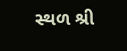સ્થળ શ્રી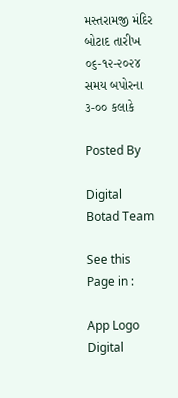મસ્તરામજી મંદિર બોટાદ તારીખ ૦૬-૧૨-૨૦૨૪ સમય બપોરના ૩-૦૦ કલાકે

Posted By

Digital Botad Team

See this Page in :

App Logo
Digital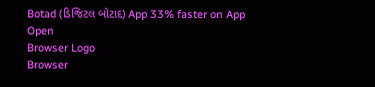Botad (ડિજિટલ બોટાદ) App 33% faster on App
Open
Browser Logo
Browser